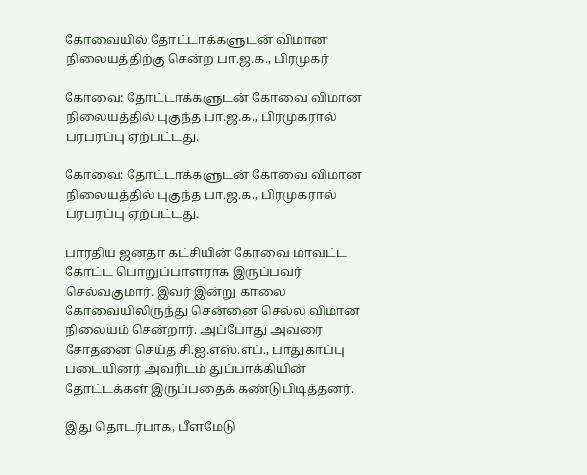கோவையில் தோட்டாக்களுடன் விமான நிலையத்திற்கு சென்ற பா.ஜ.க., பிரமுகர்

கோவை: தோட்டாக்களுடன் கோவை விமான நிலையத்தில் புகுந்த பா.ஜ.க., பிரமுகரால் பரபரப்பு ஏற்பட்டது.

கோவை: தோட்டாக்களுடன் கோவை விமான நிலையத்தில் புகுந்த பா.ஜ.க., பிரமுகரால் பரபரப்பு ஏற்பட்டது.

பாரதிய ஜனதா கட்சியின் கோவை மாவட்ட கோட்ட பொறுப்பாளராக இருப்பவர் செல்வகுமார். இவர் இன்று காலை கோவையிலிருந்து சென்னை செல்ல விமான நிலையம் சென்றார். அப்போது அவரை சோதனை செய்த சி.ஐ.எஸ்.எப்., பாதுகாப்பு படையினர் அவரிடம் துப்பாக்கியின் தோட்டக்கள் இருப்பதைக் கண்டுபிடித்தனர்.

இது தொடர்பாக, பீளமேடு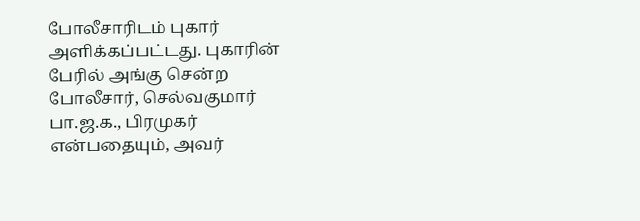போலீசாரிடம் புகார் அளிக்கப்பட்டது. புகாரின் பேரில் அங்கு சென்ற போலீசார், செல்வகுமார் பா.ஜ.க., பிரமுகர் என்பதையும், அவர்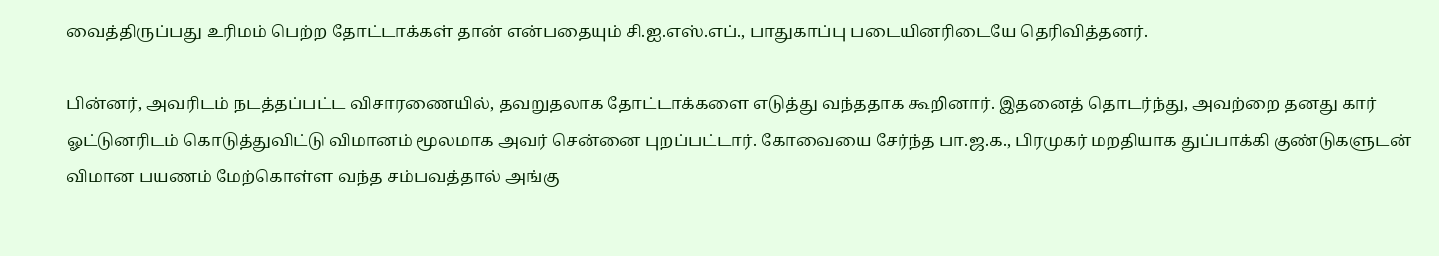வைத்திருப்பது உரிமம் பெற்ற தோட்டாக்கள் தான் என்பதையும் சி.ஐ.எஸ்.எப்., பாதுகாப்பு படையினரிடையே தெரிவித்தனர்.

பின்னர், அவரிடம் நடத்தப்பட்ட விசாரணையில், தவறுதலாக தோட்டாக்களை எடுத்து வந்ததாக கூறினார். இதனைத் தொடர்ந்து, அவற்றை தனது கார் ஓட்டுனரிடம் கொடுத்துவிட்டு விமானம் மூலமாக அவர் சென்னை புறப்பட்டார். கோவையை சேர்ந்த பா.ஜ.க., பிரமுகர் மறதியாக துப்பாக்கி குண்டுகளுடன் விமான பயணம் மேற்கொள்ள வந்த சம்பவத்தால் அங்கு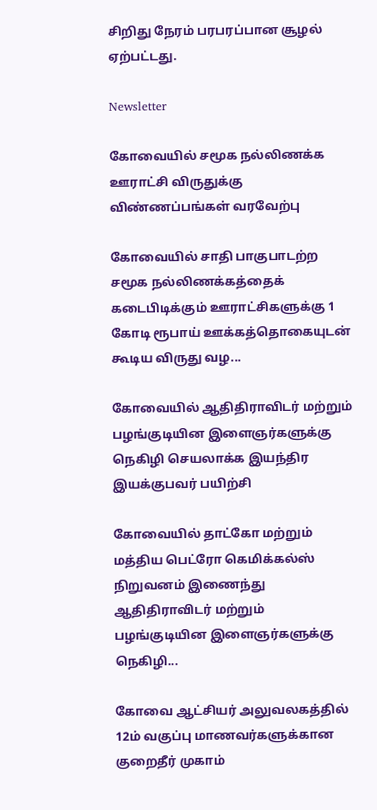சிறிது நேரம் பரபரப்பான சூழல் ஏற்பட்டது.

Newsletter

கோவையில் சமூக நல்லிணக்க ஊராட்சி விருதுக்கு விண்ணப்பங்கள் வரவேற்பு

கோவையில் சாதி பாகுபாடற்ற சமூக நல்லிணக்கத்தைக் கடைபிடிக்கும் ஊராட்சிகளுக்கு 1 கோடி ரூபாய் ஊக்கத்தொகையுடன் கூடிய விருது வழ...

கோவையில் ஆதிதிராவிடர் மற்றும் பழங்குடியின இளைஞர்களுக்கு நெகிழி செயலாக்க இயந்திர இயக்குபவர் பயிற்சி

கோவையில் தாட்கோ மற்றும் மத்திய பெட்ரோ கெமிக்கல்ஸ் நிறுவனம் இணைந்து ஆதிதிராவிடர் மற்றும் பழங்குடியின இளைஞர்களுக்கு நெகிழி...

கோவை ஆட்சியர் அலுவலகத்தில் 12ம் வகுப்பு மாணவர்களுக்கான குறைதீர் முகாம்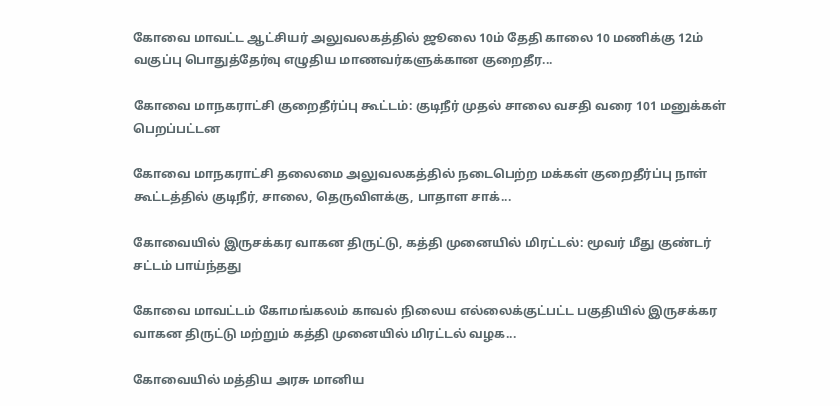கோவை மாவட்ட ஆட்சியர் அலுவலகத்தில் ஜூலை 10ம் தேதி காலை 10 மணிக்கு 12ம் வகுப்பு பொதுத்தேர்வு எழுதிய மாணவர்களுக்கான குறைதீர...

கோவை மாநகராட்சி குறைதீர்ப்பு கூட்டம்: குடிநீர் முதல் சாலை வசதி வரை 101 மனுக்கள் பெறப்பட்டன

கோவை மாநகராட்சி தலைமை அலுவலகத்தில் நடைபெற்ற மக்கள் குறைதீர்ப்பு நாள் கூட்டத்தில் குடிநீர், சாலை, தெருவிளக்கு, பாதாள சாக்...

கோவையில் இருசக்கர வாகன திருட்டு, கத்தி முனையில் மிரட்டல்: மூவர் மீது குண்டர் சட்டம் பாய்ந்தது

கோவை மாவட்டம் கோமங்கலம் காவல் நிலைய எல்லைக்குட்பட்ட பகுதியில் இருசக்கர வாகன திருட்டு மற்றும் கத்தி முனையில் மிரட்டல் வழக...

கோவையில் மத்திய அரசு மானிய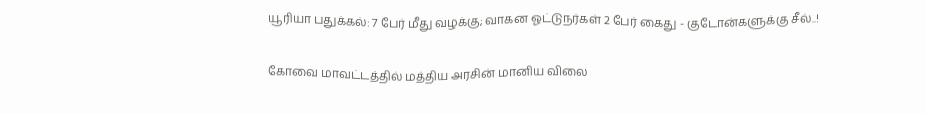யூரியா பதுக்கல்: 7 பேர் மீது வழக்கு; வாகன ஓட்டுநர்கள் 2 பேர் கைது - குடோன்களுக்கு சீல்..!

கோவை மாவட்டத்தில் மத்திய அரசின் மானிய விலை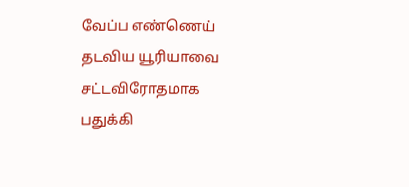வேப்ப எண்ணெய் தடவிய யூரியாவை சட்டவிரோதமாக பதுக்கி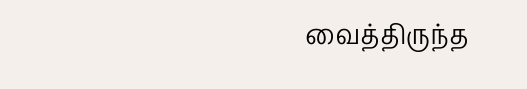வைத்திருந்த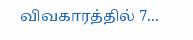விவகாரத்தில் 7...